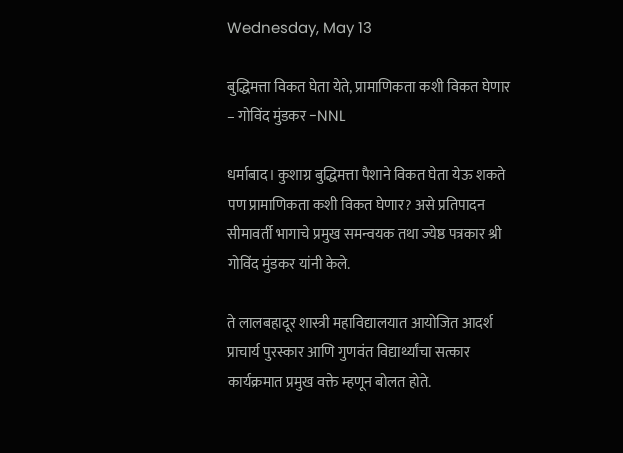Wednesday, May 13

बुद्धिमत्ता विकत घेता येते, प्रामाणिकता कशी विकत घेणार – गोविंद मुंडकर -NNL

धर्माबाद। कुशाग्र बुद्धिमत्ता पैशाने विकत घेता येऊ शकते पण प्रामाणिकता कशी विकत घेणार? असे प्रतिपादन सीमावर्ती भागाचे प्रमुख समन्वयक तथा ज्येष्ठ पत्रकार श्री गोविंद मुंडकर यांनी केले.

ते लालबहादूर शास्त्री महाविद्यालयात आयोजित आदर्श प्राचार्य पुरस्कार आणि गुणवंत विद्यार्थ्यांचा सत्कार कार्यक्रमात प्रमुख वक्ते म्हणून बोलत होते.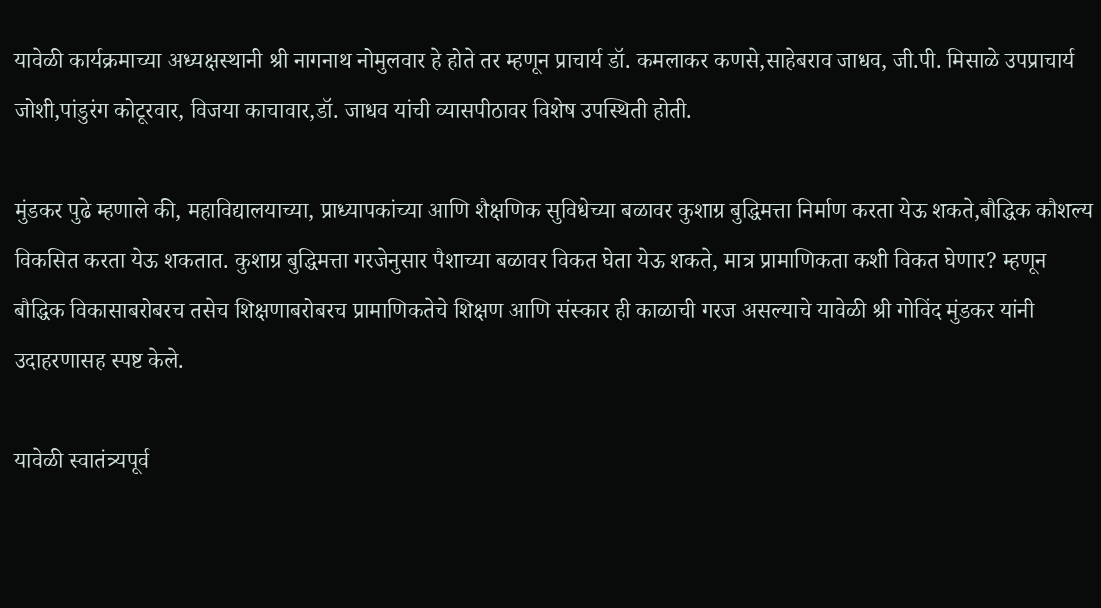यावेळी कार्यक्रमाच्या अध्यक्षस्थानी श्री नागनाथ नोमुलवार हे होते तर म्हणून प्राचार्य डॉ. कमलाकर कणसे,साहेबराव जाधव, जी.पी. मिसाळे उपप्राचार्य जोशी,पांडुरंग कोटूरवार, विजया काचावार,डॉ. जाधव यांची व्यासपीठावर विशेष उपस्थिती होती.

मुंडकर पुढे म्हणाले की, महाविद्यालयाच्या, प्राध्यापकांच्या आणि शैक्षणिक सुविधेच्या बळावर कुशाग्र बुद्धिमत्ता निर्माण करता येऊ शकते,बौद्धिक कौशल्य विकसित करता येऊ शकतात. कुशाग्र बुद्धिमत्ता गरजेनुसार पैशाच्या बळावर विकत घेता येऊ शकते, मात्र प्रामाणिकता कशी विकत घेणार? म्हणून बौद्धिक विकासाबरोबरच तसेच शिक्षणाबरोबरच प्रामाणिकतेचे शिक्षण आणि संस्कार ही काळाची गरज असल्याचे यावेळी श्री गोविंद मुंडकर यांनी उदाहरणासह स्पष्ट केले.

यावेळी स्वातंत्र्यपूर्व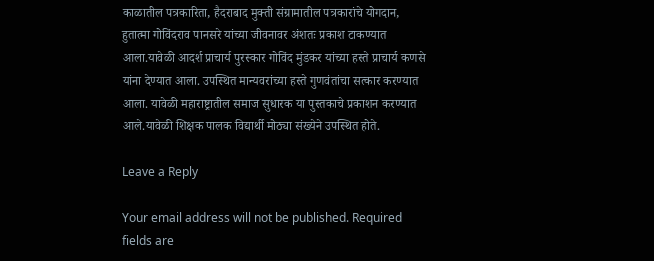काळातील पत्रकारिता, हैदराबाद मुक्ती संग्रामातील पत्रकारांचे योगदान, हुतात्मा गोविंदराव पानसरे यांच्या जीवनावर अंशतः प्रकाश टाकण्यात आला.यावेळी आदर्श प्राचार्य पुरस्कार गोविंद मुंडकर यांच्या हस्ते प्राचार्य कणसे यांना देण्यात आला. उपस्थित मान्यवरांच्या हस्ते गुणवंतांचा सत्कार करण्यात आला. यावेळी महाराष्ट्रातील समाज सुधारक या पुस्तकाचे प्रकाशन करण्यात आले.यावेळी शिक्षक पालक विद्यार्थी मोठ्या संख्येने उपस्थित होते.

Leave a Reply

Your email address will not be published. Required fields are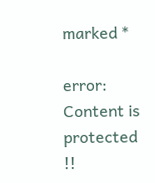marked *

error: Content is protected !!